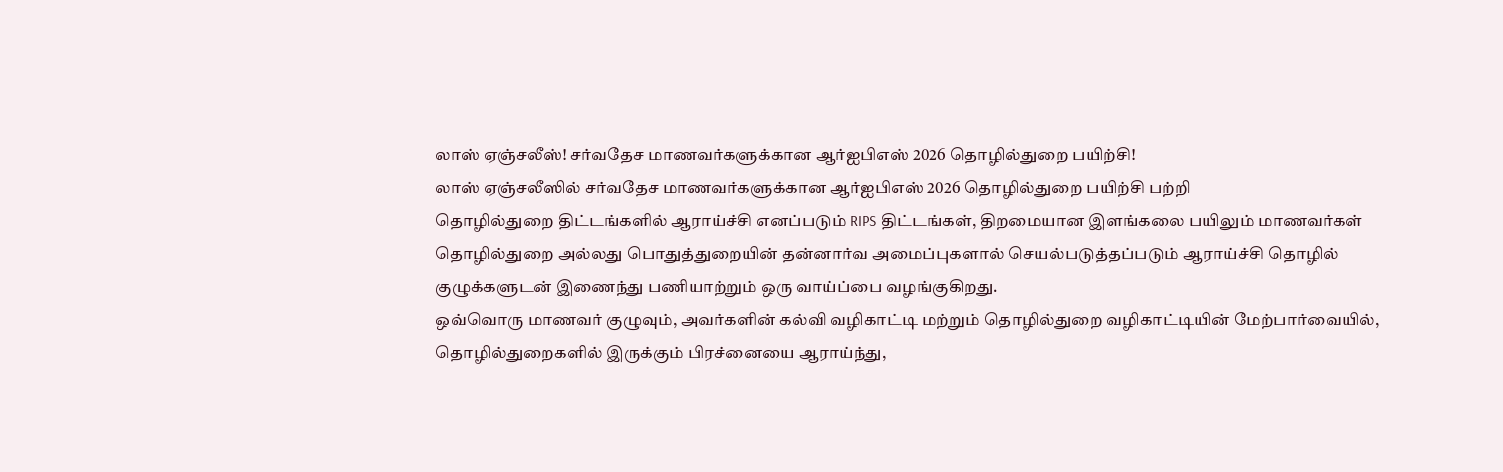லாஸ் ஏஞ்சலீஸ்! சர்வதேச மாணவர்களுக்கான ஆர்ஐபிஎஸ் 2026 தொழில்துறை பயிற்சி!
லாஸ் ஏஞ்சலீஸில் சர்வதேச மாணவர்களுக்கான ஆர்ஐபிஎஸ் 2026 தொழில்துறை பயிற்சி பற்றி
தொழில்துறை திட்டங்களில் ஆராய்ச்சி எனப்படும் RIPS திட்டங்கள், திறமையான இளங்கலை பயிலும் மாணவர்கள் தொழில்துறை அல்லது பொதுத்துறையின் தன்னார்வ அமைப்புகளால் செயல்படுத்தப்படும் ஆராய்ச்சி தொழில் குழுக்களுடன் இணைந்து பணியாற்றும் ஒரு வாய்ப்பை வழங்குகிறது.
ஒவ்வொரு மாணவர் குழுவும், அவர்களின் கல்வி வழிகாட்டி மற்றும் தொழில்துறை வழிகாட்டியின் மேற்பார்வையில், தொழில்துறைகளில் இருக்கும் பிரச்னையை ஆராய்ந்து,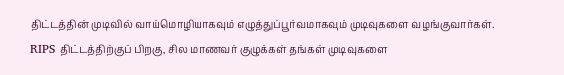திட்டத்தின் முடிவில் வாய்மொழியாகவும் எழுத்துப்பூர்வமாகவும் முடிவுகளை வழங்குவார்கள்.
RIPS திட்டத்திற்குப் பிறகு, சில மாணவர் குழுக்கள் தங்கள் முடிவுகளை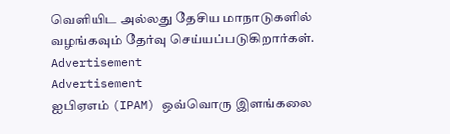வெளியிட அல்லது தேசிய மாநாடுகளில் வழங்கவும் தேர்வு செய்யப்படுகிறார்கள்.
Advertisement
Advertisement
ஐபிஏஎம் (IPAM) ஒவ்வொரு இளங்கலை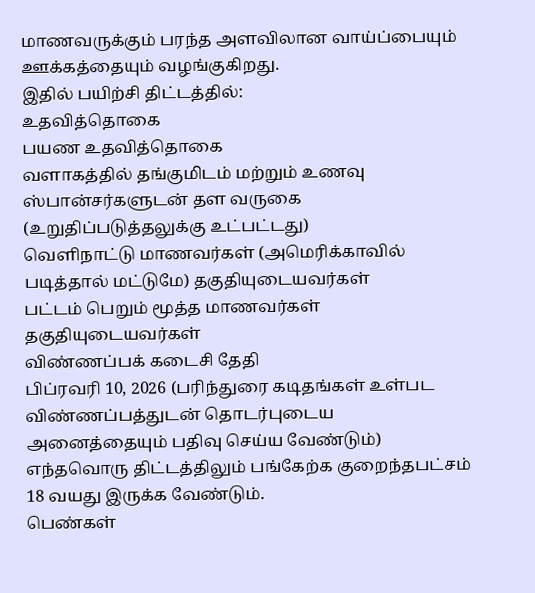மாணவருக்கும் பரந்த அளவிலான வாய்ப்பையும் ஊக்கத்தையும் வழங்குகிறது.
இதில் பயிற்சி திட்டத்தில்:
உதவித்தொகை
பயண உதவித்தொகை
வளாகத்தில் தங்குமிடம் மற்றும் உணவு
ஸ்பான்சர்களுடன் தள வருகை (உறுதிப்படுத்தலுக்கு உட்பட்டது)
வெளிநாட்டு மாணவர்கள் (அமெரிக்காவில் படித்தால் மட்டுமே) தகுதியுடையவர்கள்
பட்டம் பெறும் மூத்த மாணவர்கள் தகுதியுடையவர்கள்
விண்ணப்பக் கடைசி தேதி
பிப்ரவரி 10, 2026 (பரிந்துரை கடிதங்கள் உள்பட விண்ணப்பத்துடன் தொடர்புடைய அனைத்தையும் பதிவு செய்ய வேண்டும்)
எந்தவொரு திட்டத்திலும் பங்கேற்க குறைந்தபட்சம் 18 வயது இருக்க வேண்டும்.
பெண்கள்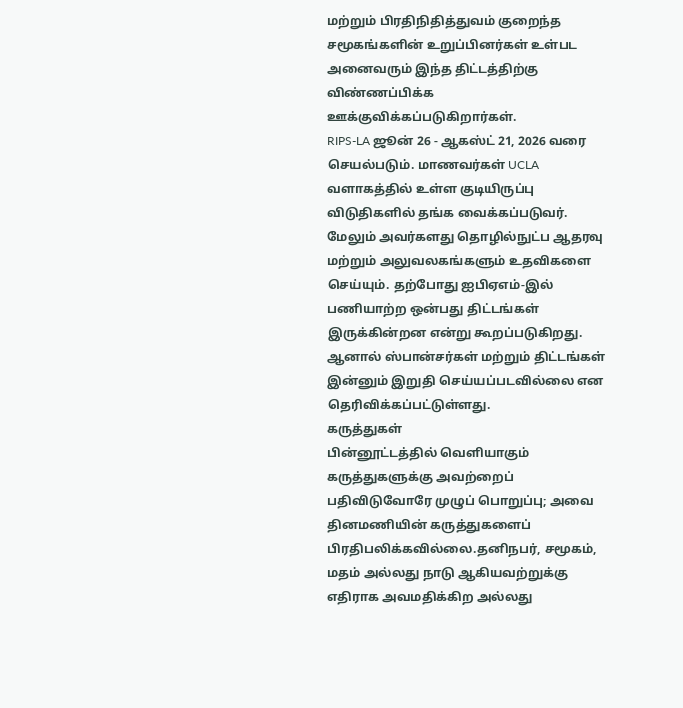மற்றும் பிரதிநிதித்துவம் குறைந்த சமூகங்களின் உறுப்பினர்கள் உள்பட அனைவரும் இந்த திட்டத்திற்கு விண்ணப்பிக்க ஊக்குவிக்கப்படுகிறார்கள்.
RIPS-LA ஜூன் 26 - ஆகஸ்ட் 21, 2026 வரை செயல்படும். மாணவர்கள் UCLA வளாகத்தில் உள்ள குடியிருப்பு விடுதிகளில் தங்க வைக்கப்படுவர். மேலும் அவர்களது தொழில்நுட்ப ஆதரவு மற்றும் அலுவலகங்களும் உதவிகளை செய்யும். தற்போது ஐபிஏஎம்-இல் பணியாற்ற ஒன்பது திட்டங்கள் இருக்கின்றன என்று கூறப்படுகிறது. ஆனால் ஸ்பான்சர்கள் மற்றும் திட்டங்கள் இன்னும் இறுதி செய்யப்படவில்லை என தெரிவிக்கப்பட்டுள்ளது.
கருத்துகள்
பின்னூட்டத்தில் வெளியாகும் கருத்துகளுக்கு அவற்றைப் பதிவிடுவோரே முழுப் பொறுப்பு; அவை தினமணியின் கருத்துகளைப் பிரதிபலிக்கவில்லை.தனிநபர், சமூகம், மதம் அல்லது நாடு ஆகியவற்றுக்கு எதிராக அவமதிக்கிற அல்லது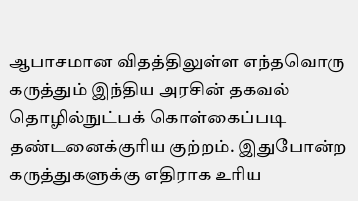ஆபாசமான விதத்திலுள்ள எந்தவொரு கருத்தும் இந்திய அரசின் தகவல் தொழில்நுட்பக் கொள்கைப்படி தண்டனைக்குரிய குற்றம். இதுபோன்ற கருத்துகளுக்கு எதிராக உரிய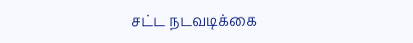சட்ட நடவடிக்கை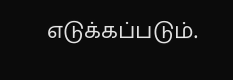எடுக்கப்படும்.